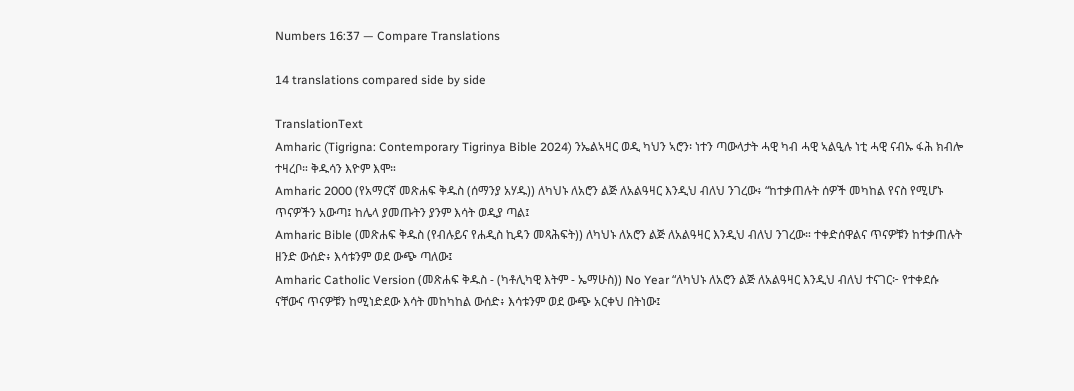Numbers 16:37 — Compare Translations

14 translations compared side by side

TranslationText
Amharic (Tigrigna: Contemporary Tigrinya Bible 2024) ንኤልኣዛር ወዲ ካህን ኣሮን፡ ነተን ጣውላታት ሓዊ ካብ ሓዊ ኣልዒሉ ነቲ ሓዊ ናብኡ ፋሕ ክብሎ ተዛረቦ። ቅዱሳን እዮም እሞ።
Amharic 2000 (የአማርኛ መጽሐፍ ቅዱስ (ሰማንያ አሃዱ)) ለካህኑ ለአሮን ልጅ ለአልዓዛር እንዲህ ብለህ ንገረው፥ “ከተቃጠሉት ሰዎች መካከል የናስ የሚሆኑ ጥናዎችን አውጣ፤ ከሌላ ያመጡትን ያንም እሳት ወዲያ ጣል፤
Amharic Bible (መጽሐፍ ቅዱስ (የብሉይና የሐዲስ ኪዳን መጻሕፍት)) ለካህኑ ለአሮን ልጅ ለአልዓዛር እንዲህ ብለህ ንገረው። ተቀድሰዋልና ጥናዎቹን ከተቃጠሉት ዘንድ ውሰድ፥ እሳቱንም ወደ ውጭ ጣለው፤
Amharic Catholic Version (መጽሐፍ ቅዱስ - (ካቶሊካዊ እትም - ኤማሁስ)) No Year “ለካህኑ ለአሮን ልጅ ለአልዓዛር እንዲህ ብለህ ተናገር፦ የተቀደሱ ናቸውና ጥናዎቹን ከሚነድደው እሳት መከካከል ውሰድ፥ እሳቱንም ወደ ውጭ አርቀህ በትነው፤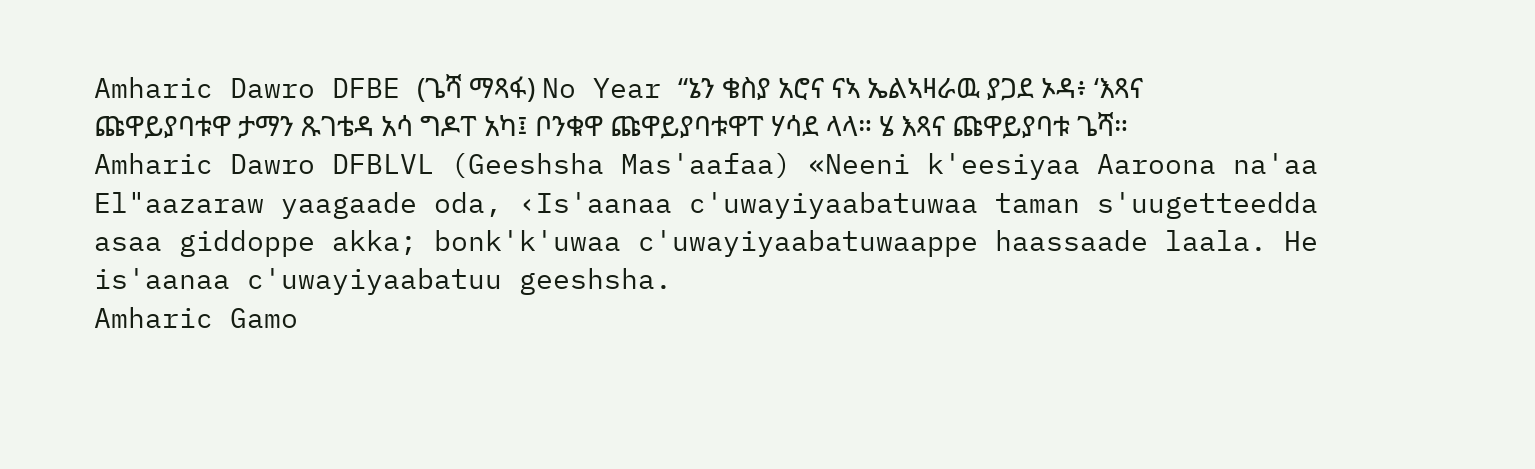Amharic Dawro DFBE (ጌሻ ማጻፋ) No Year “ኔን ቄስያ አሮና ናኣ ኤልኣዛራዉ ያጋደ ኦዳ፥ ‘እጻና ጩዋይያባቱዋ ታማን ጹገቴዳ አሳ ግዶፐ አካ፤ ቦንቁዋ ጩዋይያባቱዋፐ ሃሳደ ላላ። ሄ እጻና ጩዋይያባቱ ጌሻ።
Amharic Dawro DFBLVL (Geeshsha Mas'aafaa) «Neeni k'eesiyaa Aaroona na'aa El"aazaraw yaagaade oda, ‹Is'aanaa c'uwayiyaabatuwaa taman s'uugetteedda asaa giddoppe akka; bonk'k'uwaa c'uwayiyaabatuwaappe haassaade laala. He is'aanaa c'uwayiyaabatuu geeshsha.
Amharic Gamo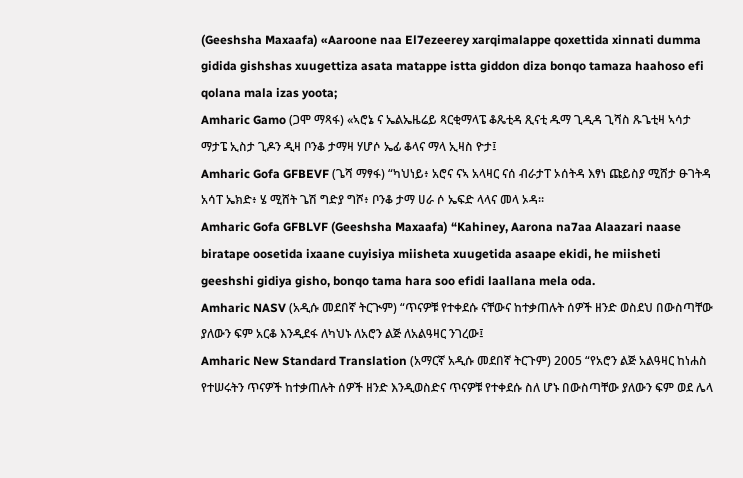(Geeshsha Maxaafa) «Aaroone naa El7ezeerey xarqimalappe qoxettida xinnati dumma gidida gishshas xuugettiza asata matappe istta giddon diza bonqo tamaza haahoso efi qolana mala izas yoota;
Amharic Gamo (ጋሞ ማጻፋ) «ኣሮኔ ና ኤልኤዜሬይ ጻርቂማላፔ ቆጼቲዳ ጺናቲ ዱማ ጊዲዳ ጊሻስ ጹጌቲዛ ኣሳታ ማታፔ ኢስታ ጊዶን ዲዛ ቦንቆ ታማዛ ሃሆሶ ኤፊ ቆላና ማላ ኢዛስ ዮታ፤
Amharic Gofa GFBEVF (ጌሻ ማፃፋ) “ካህነይ፥ አሮና ናኣ አላዛር ናሰ ብራታፐ ኦሰትዳ እፃነ ጩይስያ ሚሸታ ፁገትዳ አሳፐ ኤክድ፥ ሄ ሚሸት ጌሽ ግድያ ግሾ፥ ቦንቆ ታማ ሀራ ሶ ኤፍድ ላላና መላ ኦዳ።
Amharic Gofa GFBLVF (Geeshsha Maxaafa) “Kahiney, Aarona na7aa Alaazari naase biratape oosetida ixaane cuyisiya miisheta xuugetida asaape ekidi, he miisheti geeshshi gidiya gisho, bonqo tama hara soo efidi laallana mela oda.
Amharic NASV (አዲሱ መደበኛ ትርጒም) “ጥናዎቹ የተቀደሱ ናቸውና ከተቃጠሉት ሰዎች ዘንድ ወስደህ በውስጣቸው ያለውን ፍም አርቆ እንዲደፋ ለካህኑ ለአሮን ልጅ ለአልዓዛር ንገረው፤
Amharic New Standard Translation (አማርኛ አዲሱ መደበኛ ትርጉም) 2005 “የአሮን ልጅ አልዓዛር ከነሐስ የተሠሩትን ጥናዎች ከተቃጠሉት ሰዎች ዘንድ እንዲወስድና ጥናዎቹ የተቀደሱ ስለ ሆኑ በውስጣቸው ያለውን ፍም ወደ ሌላ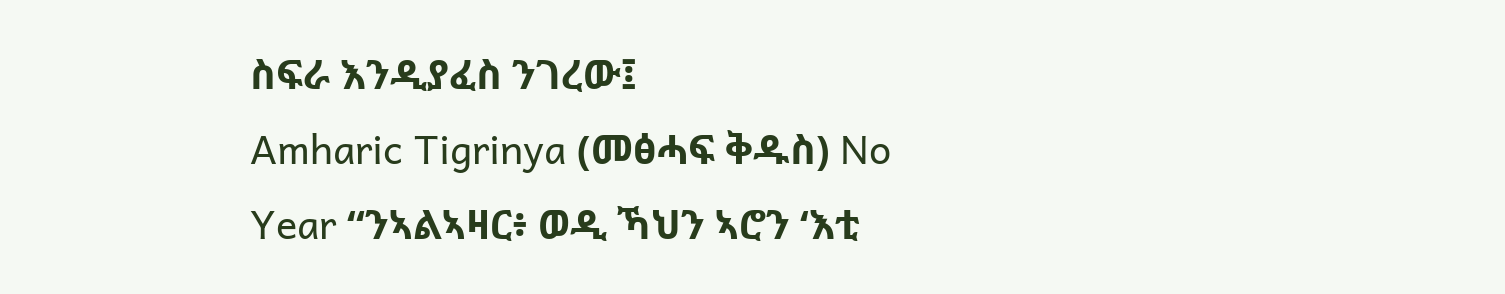ስፍራ እንዲያፈስ ንገረው፤
Amharic Tigrinya (መፅሓፍ ቅዱስ) No Year “ንኣልኣዛር፥ ወዲ ኻህን ኣሮን ‘እቲ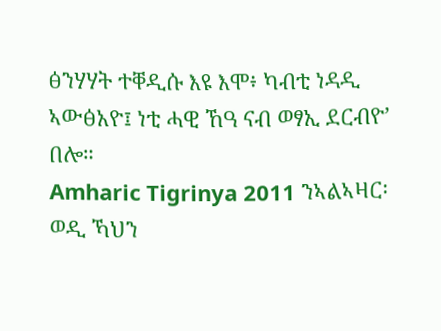ፅንሃሃት ተቐዲሱ እዩ እሞ፥ ካብቲ ነዳዲ ኣውፅአዮ፤ ነቲ ሓዊ ኸዓ ናብ ወፃኢ ደርብዮ’ በሎ።
Amharic Tigrinya 2011 ንኣልኣዛር፡ ወዲ ኻህን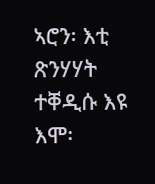ኣሮን፡ እቲ ጽንሃሃት ተቐዲሱ እዩ እሞ፡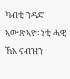ካብቲ ንዳድ ኣውጽኣዮ፡ ነቲ ሓዊ ኸአ ናብዝን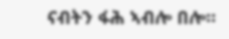ናብትን ፋሕ ኣብሎ በሎ።